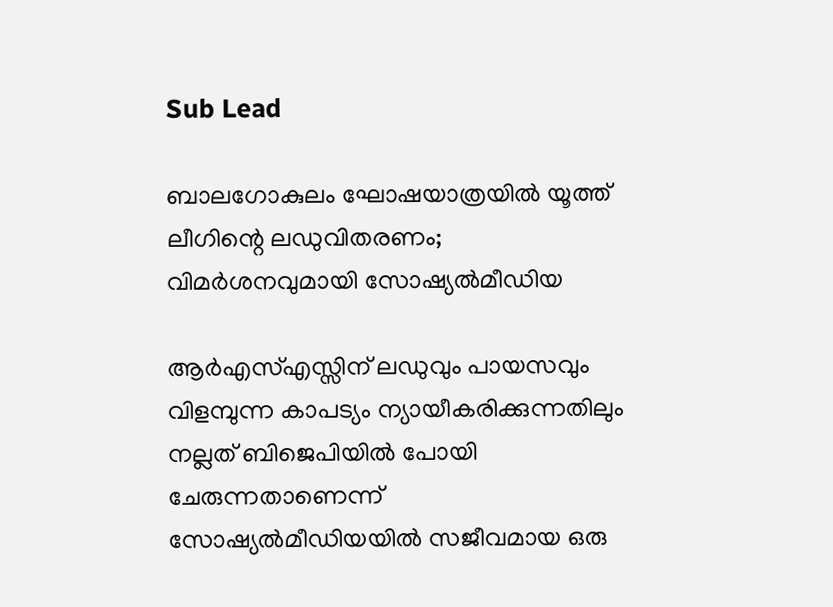Sub Lead

ബാലഗോകുലം ഘോഷയാത്രയില്‍ യൂത്ത് ലീഗിന്റെ ലഡുവിതരണം; വിമര്‍ശനവുമായി സോഷ്യല്‍മീഡിയ

ആര്‍എസ്എസ്സിന് ലഡുവും പായസവും വിളമ്പുന്ന കാപട്യം ന്യായീകരിക്കുന്നതിലും നല്ലത് ബിജെപിയില്‍ പോയി ചേരുന്നതാണെന്ന് സോഷ്യല്‍മീഡിയയില്‍ സജീവമായ ഒരു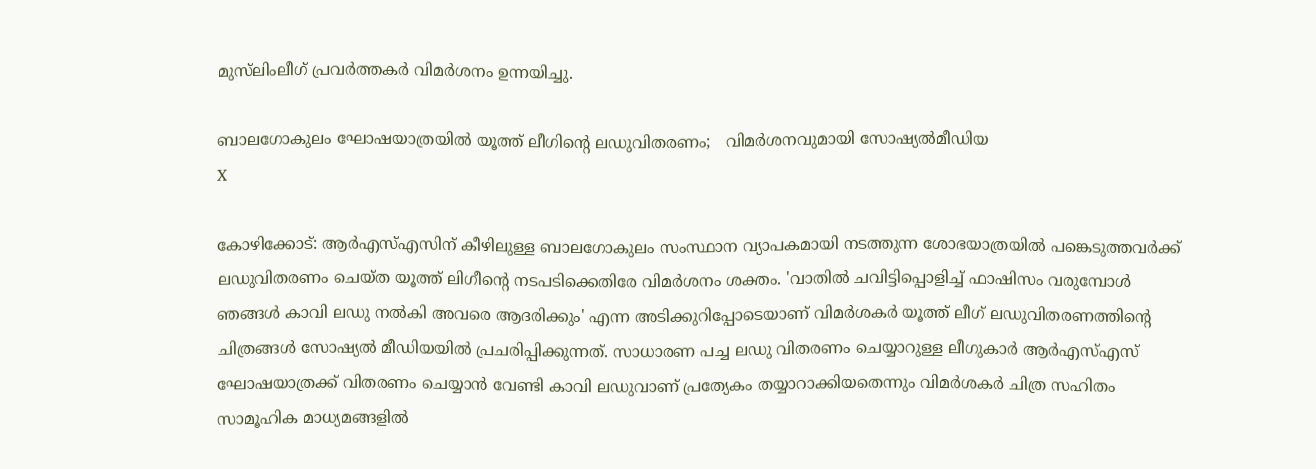മുസ്‌ലിംലീഗ് പ്രവര്‍ത്തകര്‍ വിമര്‍ശനം ഉന്നയിച്ചു.

ബാലഗോകുലം ഘോഷയാത്രയില്‍ യൂത്ത് ലീഗിന്റെ ലഡുവിതരണം;   വിമര്‍ശനവുമായി സോഷ്യല്‍മീഡിയ
X

കോഴിക്കോട്: ആര്‍എസ്എസിന് കീഴിലുള്ള ബാലഗോകുലം സംസ്ഥാന വ്യാപകമായി നടത്തുന്ന ശോഭയാത്രയില്‍ പങ്കെടുത്തവര്‍ക്ക് ലഡുവിതരണം ചെയ്ത യൂത്ത് ലിഗീന്റെ നടപടിക്കെതിരേ വിമര്‍ശനം ശക്തം. 'വാതില്‍ ചവിട്ടിപ്പൊളിച്ച് ഫാഷിസം വരുമ്പോള്‍ ഞങ്ങള്‍ കാവി ലഡു നല്‍കി അവരെ ആദരിക്കും' എന്ന അടിക്കുറിപ്പോടെയാണ് വിമര്‍ശകര്‍ യൂത്ത് ലീഗ് ലഡുവിതരണത്തിന്റെ ചിത്രങ്ങള്‍ സോഷ്യല്‍ മീഡിയയില്‍ പ്രചരിപ്പിക്കുന്നത്. സാധാരണ പച്ച ലഡു വിതരണം ചെയ്യാറുള്ള ലീഗുകാര്‍ ആര്‍എസ്എസ് ഘോഷയാത്രക്ക് വിതരണം ചെയ്യാന്‍ വേണ്ടി കാവി ലഡുവാണ് പ്രത്യേകം തയ്യാറാക്കിയതെന്നും വിമര്‍ശകര്‍ ചിത്ര സഹിതം സാമൂഹിക മാധ്യമങ്ങളില്‍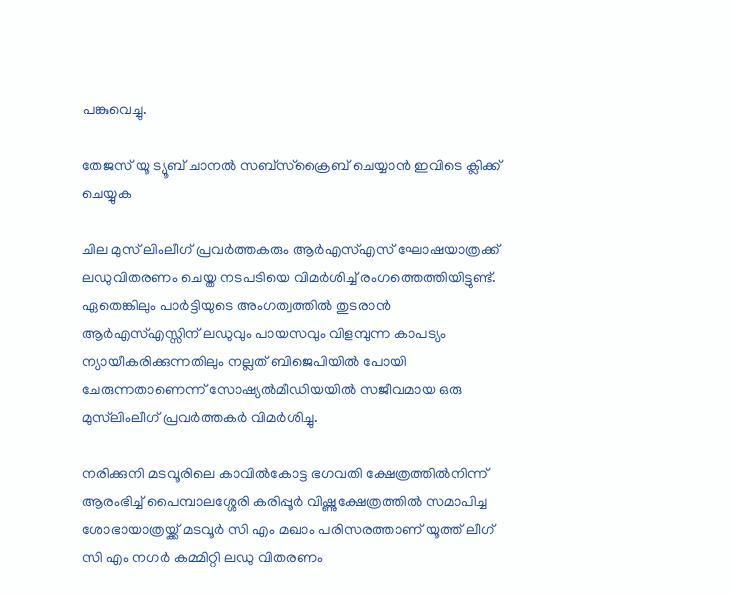പങ്കുവെച്ചു.

തേജസ് യൂ ട്യൂബ് ചാനല്‍ സബ്‌സ്‌ക്രൈബ് ചെയ്യാന്‍ ഇവിടെ ക്ലിക്ക് ചെയ്യുക

ചില മുസ് ലിംലീഗ് പ്രവര്‍ത്തകരും ആര്‍എസ്എസ് ഘോഷയാത്രക്ക് ലഡുവിതരണം ചെയ്ത നടപടിയെ വിമര്‍ശിച്ച് രംഗത്തെത്തിയിട്ടുണ്ട്. ഏതെങ്കിലും പാര്‍ട്ടിയുടെ അംഗത്വത്തില്‍ തുടരാന്‍ ആര്‍എസ്എസ്സിന് ലഡുവും പായസവും വിളമ്പുന്ന കാപട്യം ന്യായീകരിക്കുന്നതിലും നല്ലത് ബിജെപിയില്‍ പോയി ചേരുന്നതാണെന്ന് സോഷ്യല്‍മീഡിയയില്‍ സജീവമായ ഒരു മുസ്‌ലിംലീഗ് പ്രവര്‍ത്തകര്‍ വിമര്‍ശിച്ചു.

നരിക്കുനി മടവൂരിലെ കാവില്‍കോട്ട ഭഗവതി ക്ഷേത്രത്തില്‍നിന്ന് ആരംഭിച്ച് പൈമ്പാലശ്ശേരി കരിപ്പൂര്‍ വിഷ്ണുക്ഷേത്രത്തില്‍ സമാപിച്ച ശോഭായാത്രയ്ക്ക് മടവൂര്‍ സി എം മഖാം പരിസരത്താണ് യൂത്ത് ലീഗ് സി എം നഗര്‍ കമ്മിറ്റി ലഡു വിതരണം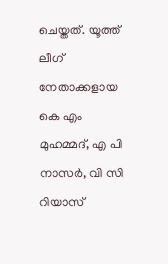ചെയ്തത്. യൂത്ത് ലീഗ് നേതാക്കളായ കെ എം മുഹമ്മദ്, എ പി നാസര്‍, വി സി റിയാസ്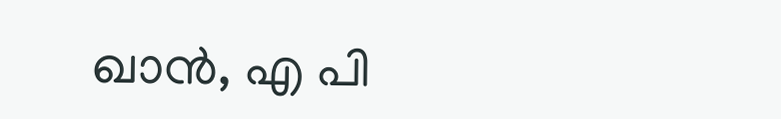ഖാന്‍, എ പി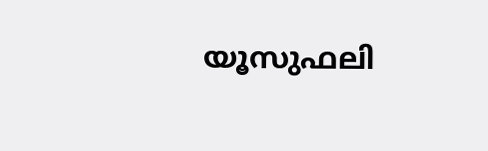യൂസുഫലി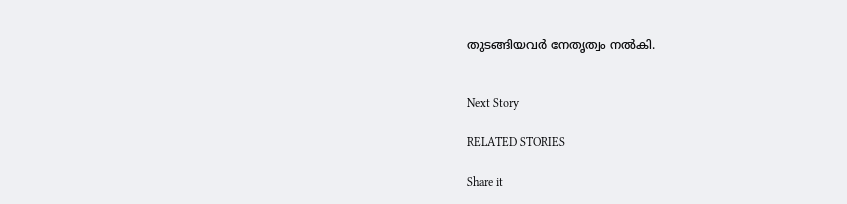തുടങ്ങിയവര്‍ നേതൃത്വം നല്‍കി.


Next Story

RELATED STORIES

Share it